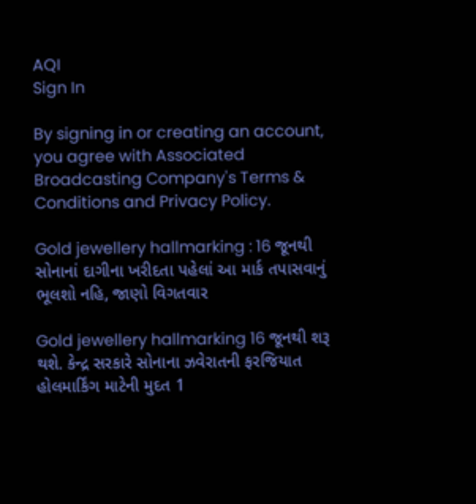AQI
Sign In

By signing in or creating an account, you agree with Associated Broadcasting Company's Terms & Conditions and Privacy Policy.

Gold jewellery hallmarking : 16 જૂનથી સોનાનાં દાગીના ખરીદતા પહેલાં આ માર્ક તપાસવાનું ભૂલશો નહિ, જાણો વિગતવાર

Gold jewellery hallmarking 16 જૂનથી શરૂ થશે. કેન્દ્ર સરકારે સોનાના ઝવેરાતની ફરજિયાત હોલમાર્કિંગ માટેની મુદત 1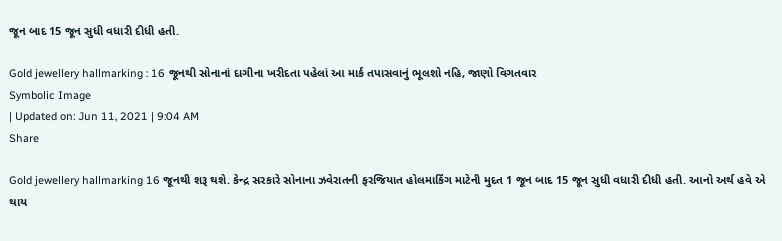જૂન બાદ 15 જૂન સુધી વધારી દીધી હતી.

Gold jewellery hallmarking : 16 જૂનથી સોનાનાં દાગીના ખરીદતા પહેલાં આ માર્ક તપાસવાનું ભૂલશો નહિ, જાણો વિગતવાર
Symbolic Image
| Updated on: Jun 11, 2021 | 9:04 AM
Share

Gold jewellery hallmarking 16 જૂનથી શરૂ થશે. કેન્દ્ર સરકારે સોનાના ઝવેરાતની ફરજિયાત હોલમાર્કિંગ માટેની મુદત 1 જૂન બાદ 15 જૂન સુધી વધારી દીધી હતી. આનો અર્થ હવે એ થાય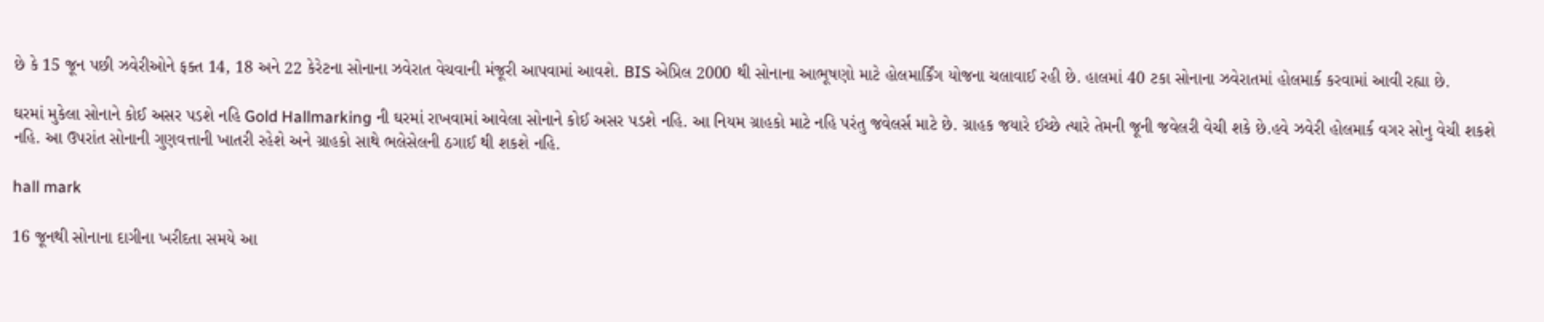છે કે 15 જૂન પછી ઝવેરીઓને ફક્ત 14, 18 અને 22 કેરેટના સોનાના ઝવેરાત વેચવાની મંજૂરી આપવામાં આવશે. BIS એપ્રિલ 2000 થી સોનાના આભૂષણો માટે હોલમાર્કિંગ યોજના ચલાવાઈ રહી છે. હાલમાં 40 ટકા સોનાના ઝવેરાતમાં હોલમાર્ક કરવામાં આવી રહ્યા છે.

ઘરમાં મુકેલા સોનાને કોઈ અસર પડશે નહિ Gold Hallmarking ની ઘરમાં રાખવામાં આવેલા સોનાને કોઈ અસર પડશે નહિ. આ નિયમ ગ્રાહકો માટે નહિ પરંતુ જવેલર્સ માટે છે. ગ્રાહક જયારે ઈચ્છે ત્યારે તેમની જૂની જવેલરી વેચી શકે છે.હવે ઝવેરી હોલમાર્ક વગર સોનુ વેચી શકશે નહિ. આ ઉપરાંત સોનાની ગુણવત્તાની ખાતરી રહેશે અને ગ્રાહકો સાથે ભલેસેલની ઠગાઈ થી શકશે નહિ.

hall mark

16 જૂનથી સોનાના દાગીના ખરીદતા સમયે આ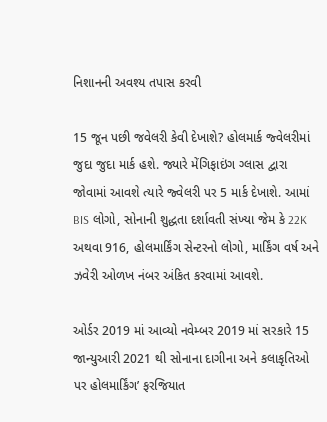નિશાનની અવશ્ય તપાસ કરવી

15 જૂન પછી જવેલરી કેવી દેખાશે? હોલમાર્ક જ્વેલરીમાં જુદા જુદા માર્ક હશે. જ્યારે મેંગિફાઇંગ ગ્લાસ દ્વારા જોવામાં આવશે ત્યારે જ્વેલરી પર 5 માર્ક દેખાશે. આમાં BIS લોગો, સોનાની શુદ્ધતા દર્શાવતી સંખ્યા જેમ કે 22K અથવા 916, હોલમાર્કિંગ સેન્ટરનો લોગો, માર્કિંગ વર્ષ અને ઝવેરી ઓળખ નંબર અંકિત કરવામાં આવશે.

ઓર્ડર 2019 માં આવ્યો નવેમ્બર 2019 માં સરકારે 15 જાન્યુઆરી 2021 થી સોનાના દાગીના અને કલાકૃતિઓ પર હોલમાર્કિંગ’ ફરજિયાત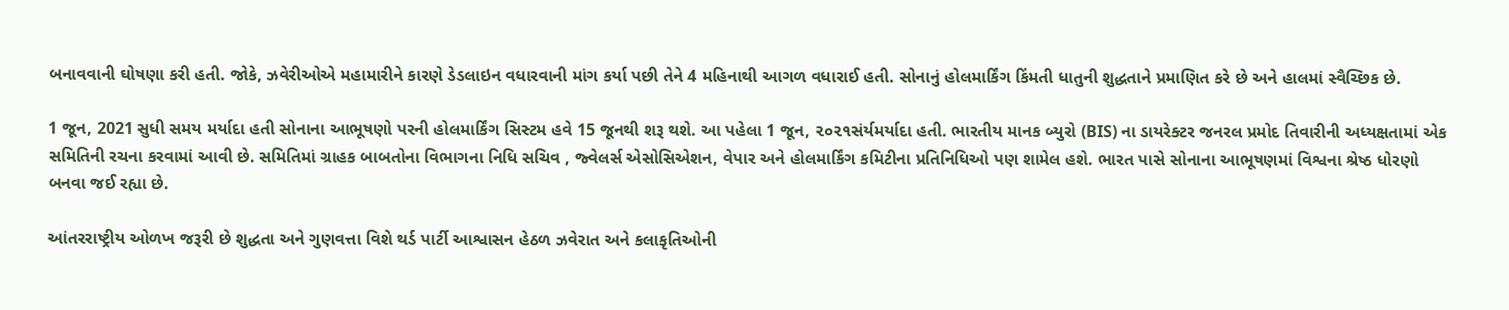બનાવવાની ઘોષણા કરી હતી. જોકે, ઝવેરીઓએ મહામારીને કારણે ડેડલાઇન વધારવાની માંગ કર્યા પછી તેને 4 મહિનાથી આગળ વધારાઈ હતી. સોનાનું હોલમાર્કિંગ કિંમતી ધાતુની શુદ્ધતાને પ્રમાણિત કરે છે અને હાલમાં સ્વૈચ્છિક છે.

1 જૂન, 2021 સુધી સમય મર્યાદા હતી સોનાના આભૂષણો પરની હોલમાર્કિંગ સિસ્ટમ હવે 15 જૂનથી શરૂ થશે. આ પહેલા 1 જૂન, ૨૦૨૧સંર્યમર્યાદા હતી. ભારતીય માનક બ્યુરો (BIS) ના ડાયરેક્ટર જનરલ પ્રમોદ તિવારીની અધ્યક્ષતામાં એક સમિતિની રચના કરવામાં આવી છે. સમિતિમાં ગ્રાહક બાબતોના વિભાગના નિધિ સચિવ , જ્વેલર્સ એસોસિએશન, વેપાર અને હોલમાર્કિંગ કમિટીના પ્રતિનિધિઓ પણ શામેલ હશે. ભારત પાસે સોનાના આભૂષણમાં વિશ્વના શ્રેષ્ઠ ધોરણો બનવા જઈ રહ્યા છે.

આંતરરાષ્ટ્રીય ઓળખ જરૂરી છે શુદ્ધતા અને ગુણવત્તા વિશે થર્ડ પાર્ટી આશ્વાસન હેઠળ ઝવેરાત અને કલાકૃતિઓની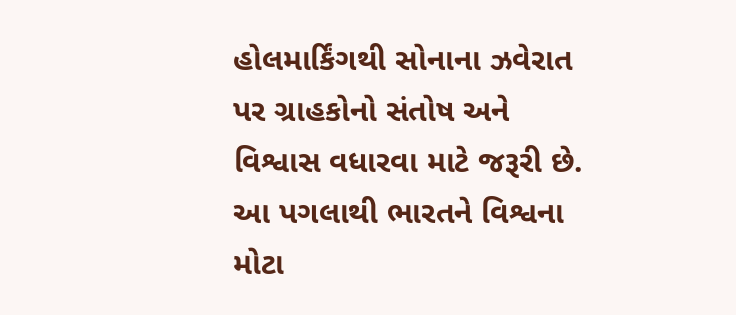હોલમાર્કિંગથી સોનાના ઝવેરાત પર ગ્રાહકોનો સંતોષ અને વિશ્વાસ વધારવા માટે જરૂરી છે. આ પગલાથી ભારતને વિશ્વના મોટા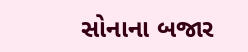સોનાના બજાર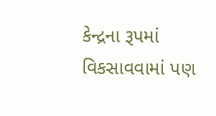કેન્દ્રના રૂપમાં વિકસાવવામાં પણ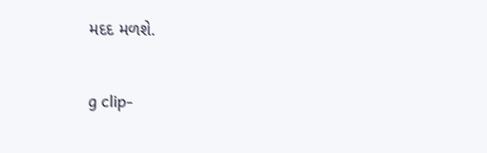મદદ મળશે.

g clip-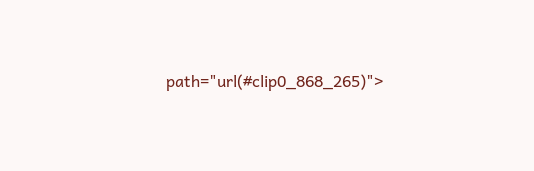path="url(#clip0_868_265)">